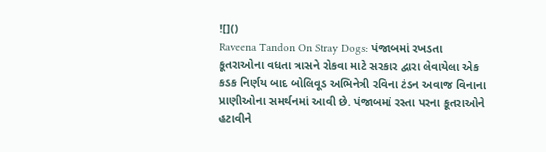![]()
Raveena Tandon On Stray Dogs: પંજાબમાં રખડતા કૂતરાઓના વધતા ત્રાસને રોકવા માટે સરકાર દ્વારા લેવાયેલા એક કડક નિર્ણય બાદ બોલિવૂડ અભિનેત્રી રવિના ટંડન અવાજ વિનાના પ્રાણીઓના સમર્થનમાં આવી છે. પંજાબમાં રસ્તા પરના કૂતરાઓને હટાવીને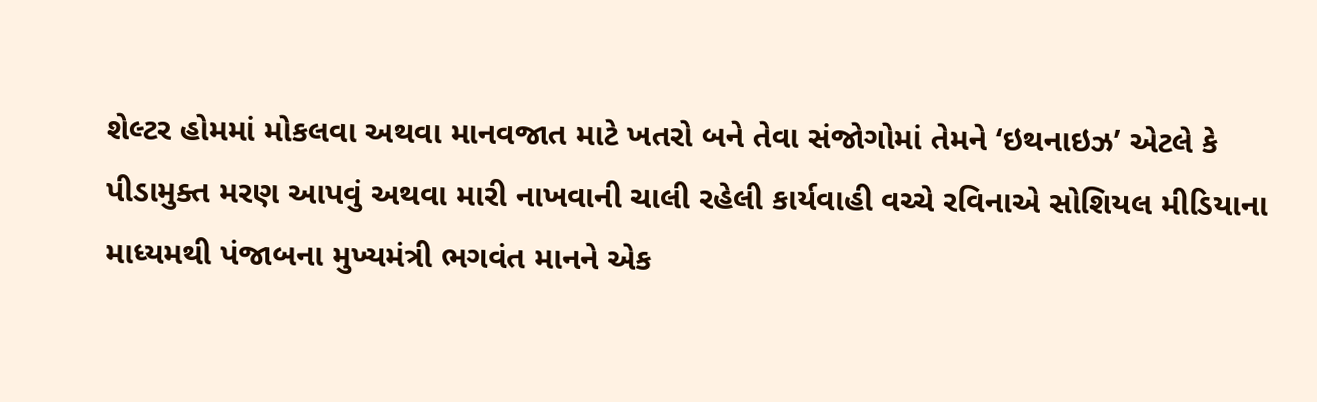શેલ્ટર હોમમાં મોકલવા અથવા માનવજાત માટે ખતરો બને તેવા સંજોગોમાં તેમને ‘ઇથનાઇઝ’ એટલે કે પીડામુક્ત મરણ આપવું અથવા મારી નાખવાની ચાલી રહેલી કાર્યવાહી વચ્ચે રવિનાએ સોશિયલ મીડિયાના માધ્યમથી પંજાબના મુખ્યમંત્રી ભગવંત માનને એક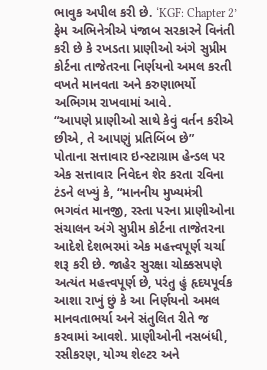ભાવુક અપીલ કરી છે. ‘KGF: Chapter 2’ ફેમ અભિનેત્રીએ પંજાબ સરકારને વિનંતી કરી છે કે રખડતા પ્રાણીઓ અંગે સુપ્રીમ કોર્ટના તાજેતરના નિર્ણયનો અમલ કરતી વખતે માનવતા અને કરુણાભર્યો અભિગમ રાખવામાં આવે.
“આપણે પ્રાણીઓ સાથે કેવું વર્તન કરીએ છીએ, તે આપણું પ્રતિબિંબ છે”
પોતાના સત્તાવાર ઇન્સ્ટાગ્રામ હેન્ડલ પર એક સત્તાવાર નિવેદન શેર કરતા રવિના ટંડને લખ્યું કે, “માનનીય મુખ્યમંત્રી ભગવંત માનજી, રસ્તા પરના પ્રાણીઓના સંચાલન અંગે સુપ્રીમ કોર્ટના તાજેતરના આદેશે દેશભરમાં એક મહત્ત્વપૂર્ણ ચર્ચા શરૂ કરી છે. જાહેર સુરક્ષા ચોક્કસપણે અત્યંત મહત્ત્વપૂર્ણ છે, પરંતુ હું હૃદયપૂર્વક આશા રાખું છું કે આ નિર્ણયનો અમલ માનવતાભર્યા અને સંતુલિત રીતે જ કરવામાં આવશે. પ્રાણીઓની નસબંધી, રસીકરણ, યોગ્ય શેલ્ટર અને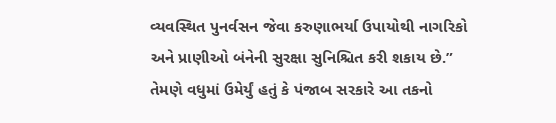વ્યવસ્થિત પુનર્વસન જેવા કરુણાભર્યા ઉપાયોથી નાગરિકો અને પ્રાણીઓ બંનેની સુરક્ષા સુનિશ્ચિત કરી શકાય છે.”
તેમણે વધુમાં ઉમેર્યું હતું કે પંજાબ સરકારે આ તકનો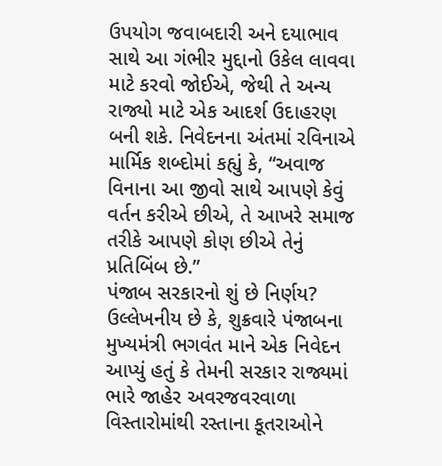ઉપયોગ જવાબદારી અને દયાભાવ સાથે આ ગંભીર મુદ્દાનો ઉકેલ લાવવા માટે કરવો જોઈએ, જેથી તે અન્ય રાજ્યો માટે એક આદર્શ ઉદાહરણ બની શકે. નિવેદનના અંતમાં રવિનાએ માર્મિક શબ્દોમાં કહ્યું કે, “અવાજ વિનાના આ જીવો સાથે આપણે કેવું વર્તન કરીએ છીએ, તે આખરે સમાજ તરીકે આપણે કોણ છીએ તેનું પ્રતિબિંબ છે.”
પંજાબ સરકારનો શું છે નિર્ણય?
ઉલ્લેખનીય છે કે, શુક્રવારે પંજાબના મુખ્યમંત્રી ભગવંત માને એક નિવેદન આપ્યું હતું કે તેમની સરકાર રાજ્યમાં ભારે જાહેર અવરજવરવાળા વિસ્તારોમાંથી રસ્તાના કૂતરાઓને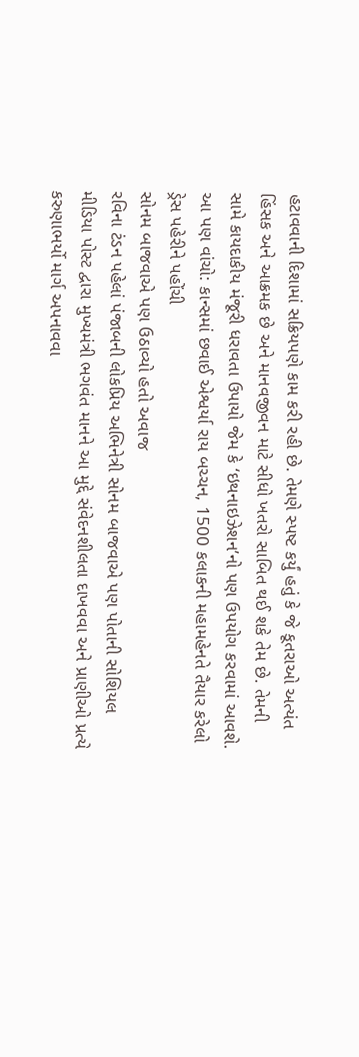હટાવવાની દિશામાં સક્રિયપણે કામ કરી રહી છે. તેમણે સ્પષ્ટ કર્યું હતું કે જે કૂતરાઓ અત્યંત હિંસક અને આક્રમક છે અને માનવજીવન માટે સીધો ખતરો સાબિત થઈ શકે તેમ છે. તેમની સામે કાયદાકીય મંજૂરી ધરાવતા ઉપાયો જેમ કે ‘ઇથનાઇઝેશન’નો પણ ઉપયોગ કરવામાં આવશે.
આ પણ વાંચો: કાન્સમાં છવાઈ એશ્વર્યા રાય બચ્ચન, 1500 કલાકની મહામહેનતે તૈયાર કરેલો ડ્રેસ પહેરીને પહોંચી
સોનમ બાજવાએ પણ ઉઠાવ્યો હતો અવાજ
રવિના ટંડન પહેલાં પંજાબની લોકપ્રિય અભિનેત્રી સોનમ બાજવાએ પણ પોતાની સોશિયલ મીડિયા પોસ્ટ દ્વારા મુખ્યમંત્રી ભગવંત માનને આ મુદ્દે સંવેદનશીલતા દાખવવા અને પ્રાણીઓ પ્રત્યે કરુણાભર્યો માર્ગ અપનાવવા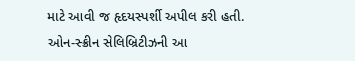માટે આવી જ હૃદયસ્પર્શી અપીલ કરી હતી. ઓન-સ્ક્રીન સેલિબ્રિટીઝની આ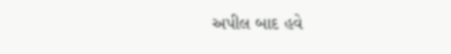અપીલ બાદ હવે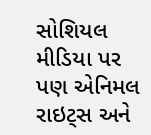સોશિયલ મીડિયા પર પણ એનિમલ રાઇટ્સ અને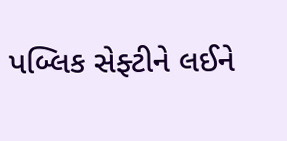પબ્લિક સેફ્ટીને લઈને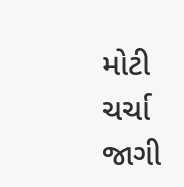મોટી ચર્ચા જાગી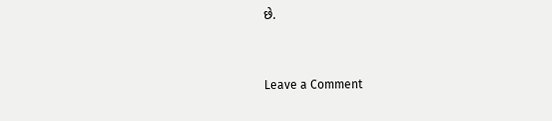છે.


Leave a Comment